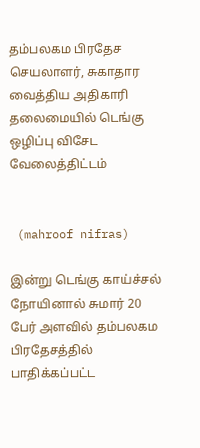தம்பலகம பிரதேச செயலாளர், சுகாதார வைத்திய அதிகாரி தலைமையில் டெங்கு ஒழிப்பு விசேட வேலைத்திட்டம்


 (mahroof nifras)

இன்று டெங்கு காய்ச்சல் நோயினால் சுமார் 20 பேர் அளவில் தம்பலகம பிரதேசத்தில் பாதிக்கப்பட்ட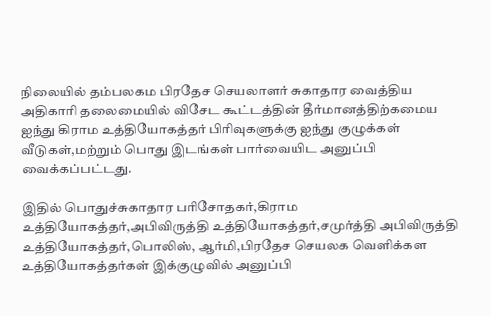நிலையில் தம்பலகம பிரதேச செயலாளர் சுகாதார வைத்திய அதிகாரி தலைமையில் விசேட கூட்டத்தின் தீர்மானத்திற்கமைய ஐந்து கிராம உத்தியோகத்தர் பிரிவுகளுக்கு ஐந்து குழுக்கள் வீடுகள்,மற்றும் பொது இடங்கள் பார்வையிட அனுப்பி வைக்கப்பட்டது.

இதில் பொதுச்சுகாதார பரிசோதகர்,கிராம உத்தியோகத்தர்,அபிவிருத்தி உத்தியோகத்தர்,சமுர்த்தி அபிவிருத்தி உத்தியோகத்தர்,பொலிஸ், ஆர்மி,பிரதேச செயலக வெளிக்கள உத்தியோகத்தர்கள் இக்குழுவில் அனுப்பி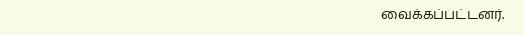வைக்கப்பட்டனர்.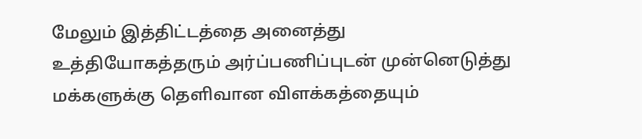மேலும் இத்திட்டத்தை அனைத்து உத்தியோகத்தரும் அர்ப்பணிப்புடன் முன்னெடுத்து மக்களுக்கு தெளிவான விளக்கத்தையும்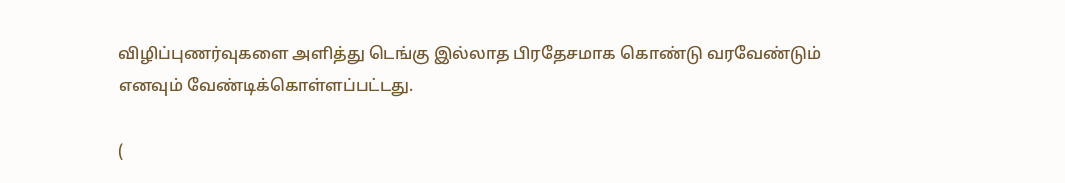விழிப்புணர்வுகளை அளித்து டெங்கு இல்லாத பிரதேசமாக கொண்டு வரவேண்டும் எனவும் வேண்டிக்கொள்ளப்பட்டது.

(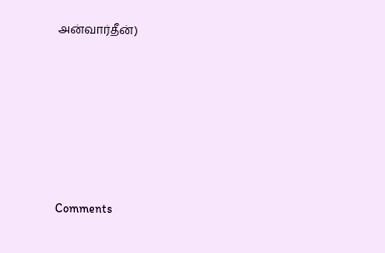அன்வார்தீன்)






Comments